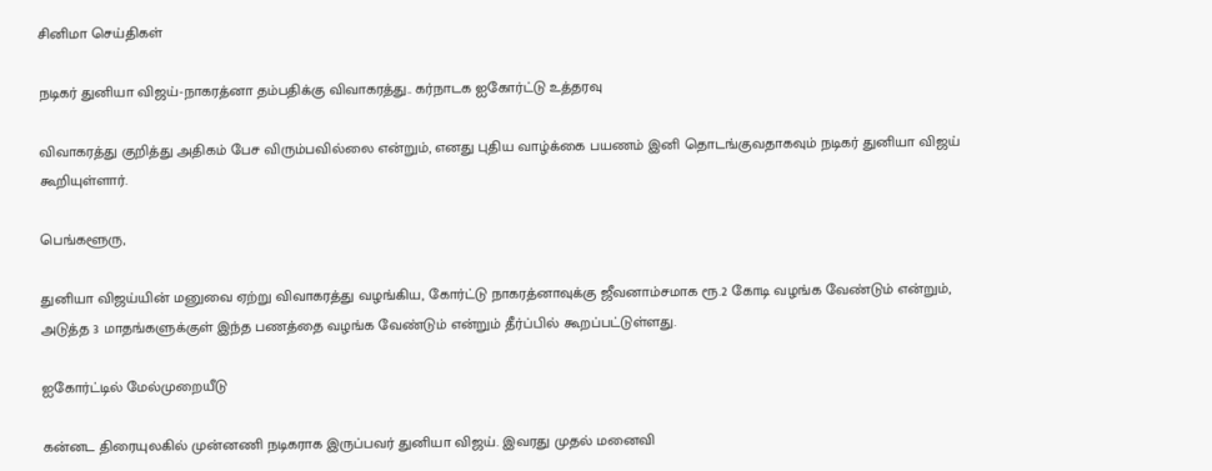சினிமா செய்திகள்

நடிகர் துனியா விஜய்-நாகரத்னா தம்பதிக்கு விவாகரத்து.. கர்நாடக ஐகோர்ட்டு உத்தரவு

விவாகரத்து குறித்து அதிகம் பேச விரும்பவில்லை என்றும், எனது புதிய வாழ்க்கை பயணம் இனி தொடங்குவதாகவும் நடிகர் துனியா விஜய் கூறியுள்ளார்.

பெங்களூரு,

துனியா விஜய்யின் மனுவை ஏற்று விவாகரத்து வழங்கிய, கோர்ட்டு நாகரத்னாவுக்கு ஜீவனாம்சமாக ரூ.2 கோடி வழங்க வேண்டும் என்றும், அடுத்த 3 மாதங்களுக்குள் இந்த பணத்தை வழங்க வேண்டும் என்றும் தீர்ப்பில் கூறப்பட்டுள்ளது.

ஐகோர்ட்டில் மேல்முறையீடு

கன்னட திரையுலகில் முன்னணி நடிகராக இருப்பவர் துனியா விஜய். இவரது முதல் மனைவி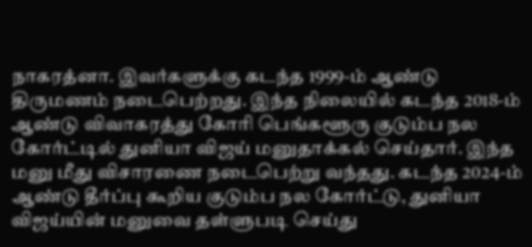நாகரத்னா. இவர்களுக்கு கடந்த 1999-ம் ஆண்டு திருமணம் நடைபெற்றது. இந்த நிலையில் கடந்த 2018-ம் ஆண்டு விவாகரத்து கோரி பெங்களூரு குடும்ப நல கோர்ட்டில் துனியா விஜய் மனுதாக்கல் செய்தார். இந்த மனு மீது விசாரணை நடைபெற்று வந்தது. கடந்த 2024-ம் ஆண்டு தீர்ப்பு கூறிய குடும்ப நல கோர்ட்டு, துனியா விஜய்யின் மனுவை தள்ளுபடி செய்து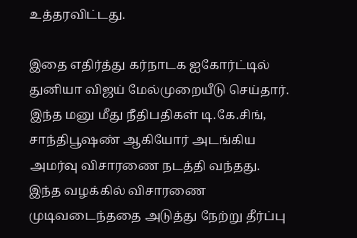உத்தரவிட்டது.

இதை எதிர்த்து கர்நாடக ஐகோர்ட்டில் துனியா விஜய் மேல்முறையீடு செய்தார். இந்த மனு மீது நீதிபதிகள் டி.கே.சிங், சாந்திபூஷண் ஆகியோர் அடங்கிய அமர்வு விசாரணை நடத்தி வந்தது. இந்த வழக்கில் விசாரணை முடிவடைந்ததை அடுத்து நேற்று தீர்ப்பு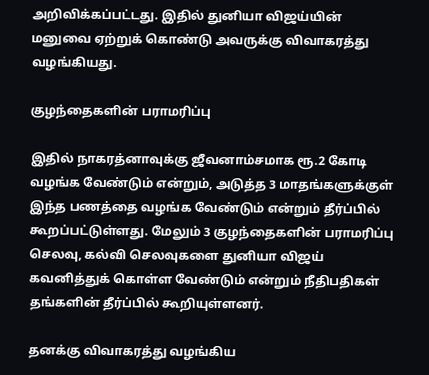அறிவிக்கப்பட்டது. இதில் துனியா விஜய்யின் மனுவை ஏற்றுக் கொண்டு அவருக்கு விவாகரத்து வழங்கியது.

குழந்தைகளின் பராமரிப்பு

இதில் நாகரத்னாவுக்கு ஜீவனாம்சமாக ரூ.2 கோடி வழங்க வேண்டும் என்றும், அடுத்த 3 மாதங்களுக்குள் இந்த பணத்தை வழங்க வேண்டும் என்றும் தீர்ப்பில் கூறப்பட்டுள்ளது. மேலும் 3 குழந்தைகளின் பராமரிப்பு செலவு, கல்வி செலவுகளை துனியா விஜய் கவனித்துக் கொள்ள வேண்டும் என்றும் நீதிபதிகள் தங்களின் தீர்ப்பில் கூறியுள்ளனர்.

தனக்கு விவாகரத்து வழங்கிய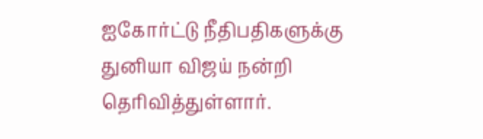ஐகோர்ட்டு நீதிபதிகளுக்கு துனியா விஜய் நன்றி தெரிவித்துள்ளார்.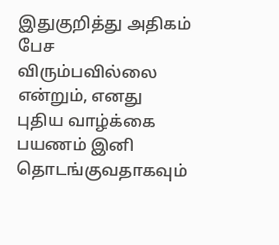இதுகுறித்து அதிகம் பேச விரும்பவில்லை என்றும், எனது புதிய வாழ்க்கை பயணம் இனி தொடங்குவதாகவும்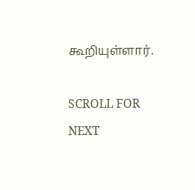கூறியுள்ளார்.

SCROLL FOR NEXT